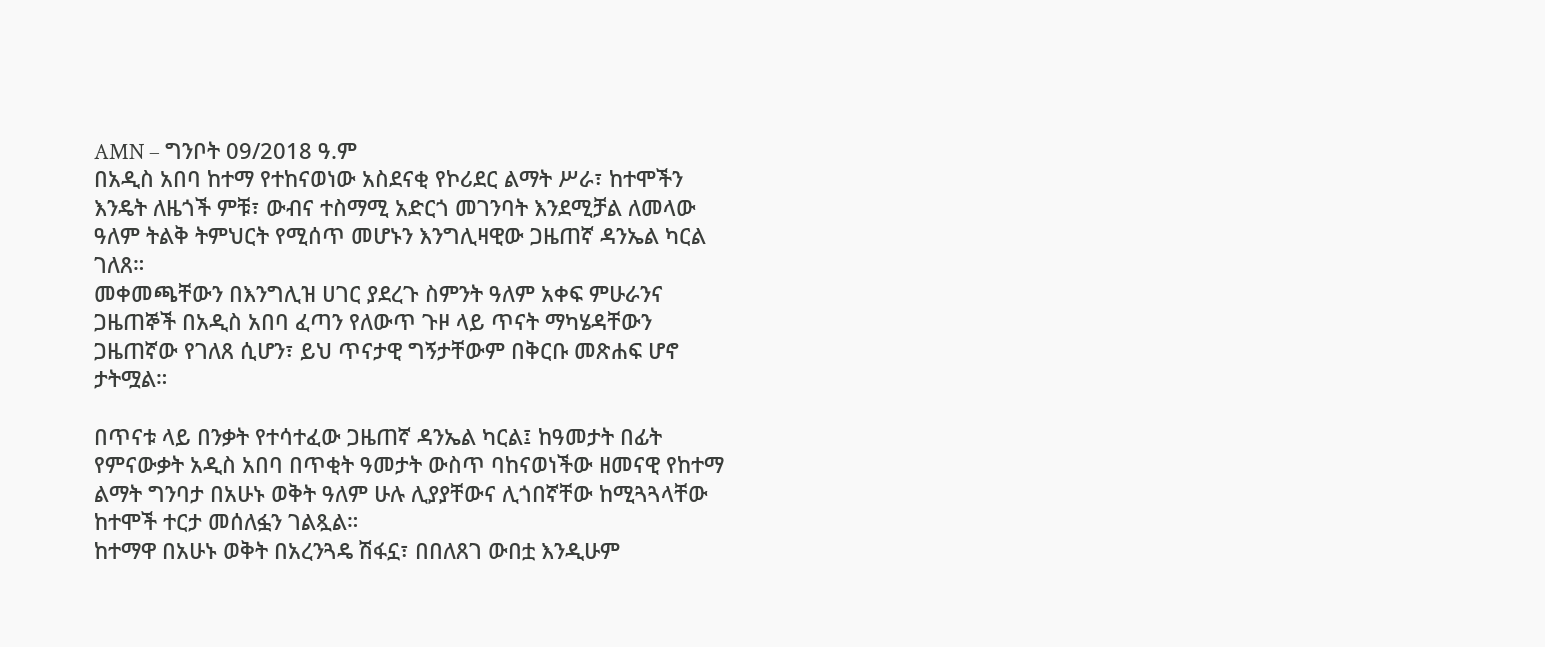AMN – ግንቦት 09/2018 ዓ.ም
በአዲስ አበባ ከተማ የተከናወነው አስደናቂ የኮሪደር ልማት ሥራ፣ ከተሞችን እንዴት ለዜጎች ምቹ፣ ውብና ተስማሚ አድርጎ መገንባት እንደሚቻል ለመላው ዓለም ትልቅ ትምህርት የሚሰጥ መሆኑን እንግሊዛዊው ጋዜጠኛ ዳንኤል ካርል ገለጸ።
መቀመጫቸውን በእንግሊዝ ሀገር ያደረጉ ስምንት ዓለም አቀፍ ምሁራንና ጋዜጠኞች በአዲስ አበባ ፈጣን የለውጥ ጉዞ ላይ ጥናት ማካሄዳቸውን ጋዜጠኛው የገለጸ ሲሆን፣ ይህ ጥናታዊ ግኝታቸውም በቅርቡ መጽሐፍ ሆኖ ታትሟል።

በጥናቱ ላይ በንቃት የተሳተፈው ጋዜጠኛ ዳንኤል ካርል፤ ከዓመታት በፊት የምናውቃት አዲስ አበባ በጥቂት ዓመታት ውስጥ ባከናወነችው ዘመናዊ የከተማ ልማት ግንባታ በአሁኑ ወቅት ዓለም ሁሉ ሊያያቸውና ሊጎበኛቸው ከሚጓጓላቸው ከተሞች ተርታ መሰለፏን ገልጿል።
ከተማዋ በአሁኑ ወቅት በአረንጓዴ ሽፋኗ፣ በበለጸገ ውበቷ እንዲሁም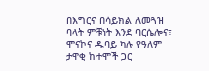በእግርና በሳይክል ለመጓዝ ባላት ምቹነት እንደ ባርሴሎና፣ ሞናኮና ዱባይ ካሉ የዓለም ታዋቂ ከተሞች ጋር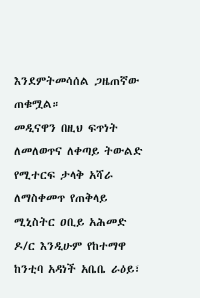እንደምትመሳሰል ጋዜጠኛው ጠቁሟል።
መዲናዋን በዚህ ፍጥነት ለመለወጥና ለቀጣይ ትውልድ የሚተርፍ ታላቅ አሻራ ለማስቀመጥ የጠቅላይ ሚኒስትር ዐቢይ አሕመድ ዶ/ር እንዲሁም የከተማዋ ከንቲባ አዳነች አቤቤ ራዕይ፣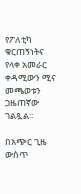የፖለቲካ ቁርጠኝነትና የላቀ አመራር ቀዳሚውን ሚና መጫወቱን ጋዜጠኛው ገልጿል፡፡

በአጭር ጊዜ ውስጥ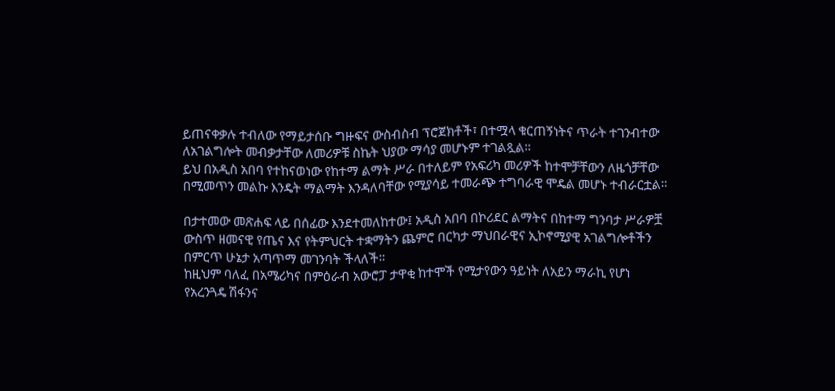ይጠናቀቃሉ ተብለው የማይታሰቡ ግዙፍና ውስብስብ ፕሮጀክቶች፣ በተሟላ ቁርጠኝነትና ጥራት ተገንብተው ለአገልግሎት መብቃታቸው ለመሪዎቹ ስኬት ህያው ማሳያ መሆኑም ተገልጿል።
ይህ በአዲስ አበባ የተከናወነው የከተማ ልማት ሥራ በተለይም የአፍሪካ መሪዎች ከተሞቻቸውን ለዜጎቻቸው በሚመጥን መልኩ እንዴት ማልማት እንዳለባቸው የሚያሳይ ተመራጭ ተግባራዊ ሞዴል መሆኑ ተብራርቷል።

በታተመው መጽሐፍ ላይ በሰፊው እንደተመለከተው፤ አዲስ አበባ በኮሪደር ልማትና በከተማ ግንባታ ሥራዎቿ ውስጥ ዘመናዊ የጤና እና የትምህርት ተቋማትን ጨምሮ በርካታ ማህበራዊና ኢኮኖሚያዊ አገልግሎቶችን በምርጥ ሁኔታ አጣጥማ መገንባት ችላለች።
ከዚህም ባለፈ በአሜሪካና በምዕራብ አውሮፓ ታዋቂ ከተሞች የሚታየውን ዓይነት ለአይን ማራኪ የሆነ የአረንጓዴ ሽፋንና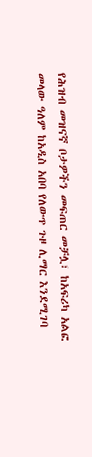የሕዝብ መዝናኛ ቦታዎችን መፍጠር መቻሏ፣ ከአፍሪካ አልፎ መላው ዓለም ከአዲስ አበባ የለውጥ ጉዞ ሊማር እንደሚገባ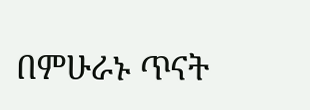በምሁራኑ ጥናት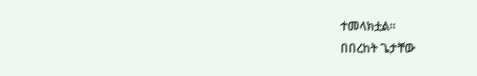ተመላክቷል።
በበረከት ጌታቸው